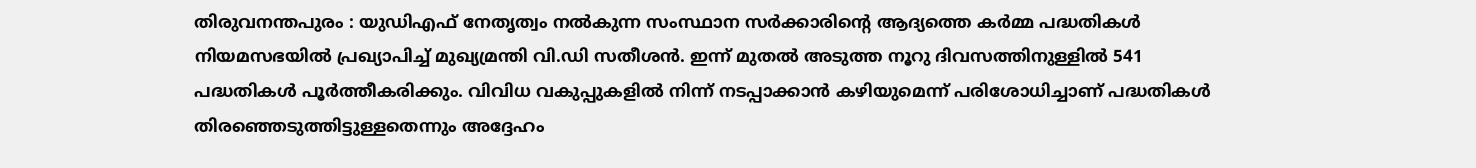തിരുവനന്തപുരം : യുഡിഎഫ് നേതൃത്വം നൽകുന്ന സംസ്ഥാന സർക്കാരിന്റെ ആദ്യത്തെ കർമ്മ പദ്ധതികൾ നിയമസഭയിൽ പ്രഖ്യാപിച്ച് മുഖ്യമ്രന്തി വി.ഡി സതീശൻ. ഇന്ന് മുതൽ അടുത്ത നൂറു ദിവസത്തിനുള്ളിൽ 541 പദ്ധതികൾ പൂർത്തീകരിക്കും. വിവിധ വകുപ്പുകളിൽ നിന്ന് നടപ്പാക്കാൻ കഴിയുമെന്ന് പരിശോധിച്ചാണ് പദ്ധതികൾ തിരഞ്ഞെടുത്തിട്ടുള്ളതെന്നും അദ്ദേഹം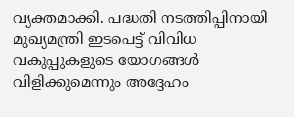വ്യക്തമാക്കി. പദ്ധതി നടത്തിപ്പിനായി മുഖ്യമന്ത്രി ഇടപെട്ട് വിവിധ വകുപ്പുകളുടെ യോഗങ്ങൾ വിളിക്കുമെന്നും അദ്ദേഹം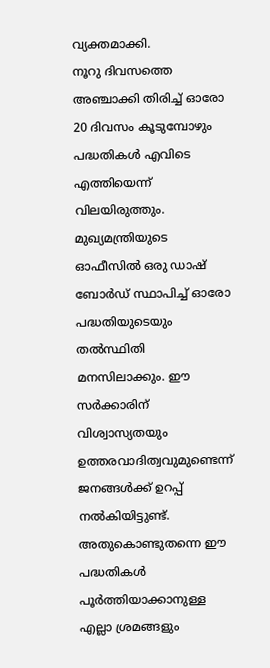വ്യക്തമാക്കി.
നൂറു ദിവസത്തെ അഞ്ചാക്കി തിരിച്ച് ഓരോ 20 ദിവസം കൂടുമ്പോഴും പദ്ധതികൾ എവിടെ എത്തിയെന്ന് വിലയിരുത്തും. മുഖ്യമന്ത്രിയുടെ ഓഫീസിൽ ഒരു ഡാഷ് ബോർഡ് സ്ഥാപിച്ച് ഓരോ പദ്ധതിയുടെയും തൽസ്ഥിതി മനസിലാക്കും. ഈ സർക്കാരിന് വിശ്വാസ്യതയും ഉത്തരവാദിത്വവുമുണ്ടെന്ന് ജനങ്ങൾക്ക് ഉറപ്പ് നൽകിയിട്ടുണ്ട്. അതുകൊണ്ടുതന്നെ ഈ പദ്ധതികൾ പൂർത്തിയാക്കാനുള്ള എല്ലാ ശ്രമങ്ങളും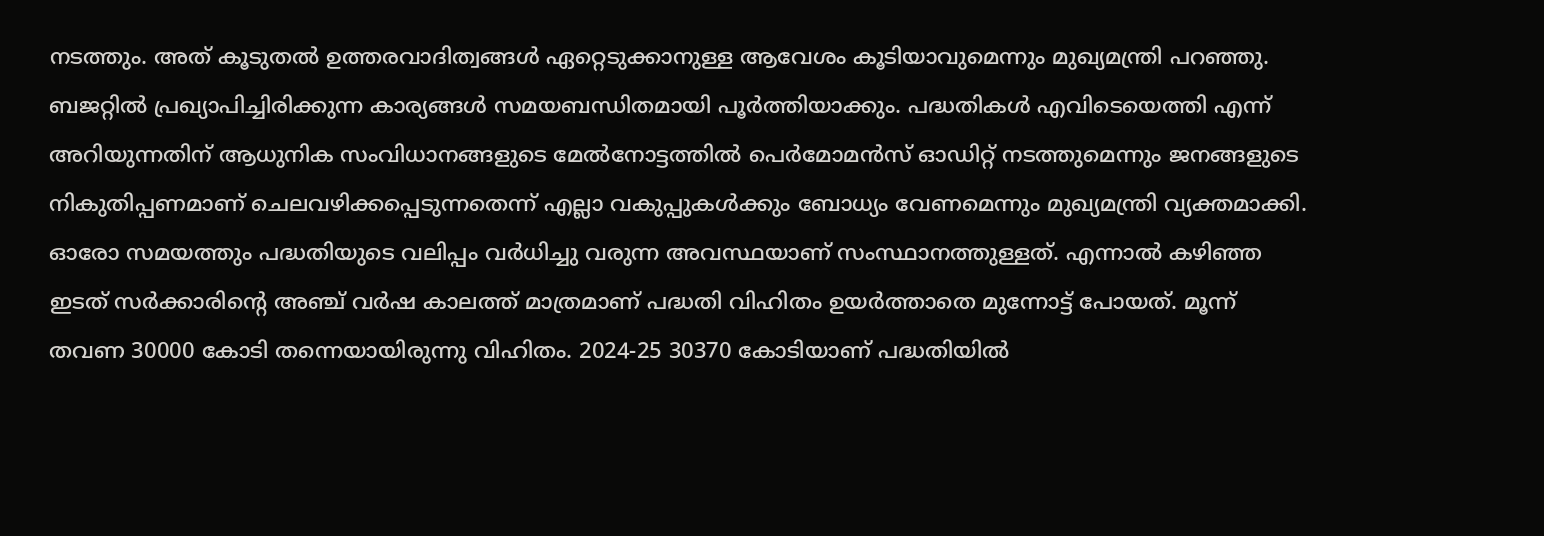നടത്തും. അത് കൂടുതൽ ഉത്തരവാദിത്വങ്ങൾ ഏറ്റെടുക്കാനുള്ള ആവേശം കൂടിയാവുമെന്നും മുഖ്യമന്ത്രി പറഞ്ഞു.
ബജറ്റിൽ പ്രഖ്യാപിച്ചിരിക്കുന്ന കാര്യങ്ങൾ സമയബന്ധിതമായി പൂർത്തിയാക്കും. പദ്ധതികൾ എവിടെയെത്തി എന്ന് അറിയുന്നതിന് ആധുനിക സംവിധാനങ്ങളുടെ മേൽനോട്ടത്തിൽ പെർമോമൻസ് ഓഡിറ്റ് നടത്തുമെന്നും ജനങ്ങളുടെ നികുതിപ്പണമാണ് ചെലവഴിക്കപ്പെടുന്നതെന്ന് എല്ലാ വകുപ്പുകൾക്കും ബോധ്യം വേണമെന്നും മുഖ്യമന്ത്രി വ്യക്തമാക്കി.
ഓരോ സമയത്തും പദ്ധതിയുടെ വലിപ്പം വർധിച്ചു വരുന്ന അവസ്ഥയാണ് സംസ്ഥാനത്തുള്ളത്. എന്നാൽ കഴിഞ്ഞ ഇടത് സർക്കാരിൻ്റെ അഞ്ച് വർഷ കാലത്ത് മാത്രമാണ് പദ്ധതി വിഹിതം ഉയർത്താതെ മുന്നോട്ട് പോയത്. മൂന്ന് തവണ 30000 കോടി തന്നെയായിരുന്നു വിഹിതം. 2024-25 30370 കോടിയാണ് പദ്ധതിയിൽ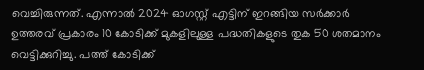വെച്ചിരുന്നത്. എന്നാൽ 2024 ഓഗസ്റ്റ് എട്ടിന് ഇറങ്ങിയ സർക്കാർ ഉത്തരവ് പ്രകാരം 10 കോടിക്ക് മുകളിലുള്ള പദ്ധതികളുടെ തുക 50 ശതമാനം വെട്ടിക്കുറിച്ചു. പത്ത് കോടിക്ക്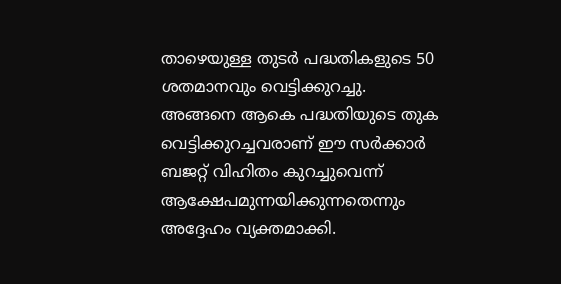താഴെയുള്ള തുടർ പദ്ധതികളുടെ 50 ശതമാനവും വെട്ടിക്കുറച്ചു. അങ്ങനെ ആകെ പദ്ധതിയുടെ തുക വെട്ടിക്കുറച്ചവരാണ് ഈ സർക്കാർ ബജറ്റ് വിഹിതം കുറച്ചുവെന്ന് ആക്ഷേപമുന്നയിക്കുന്നതെന്നും അദ്ദേഹം വ്യക്തമാക്കി.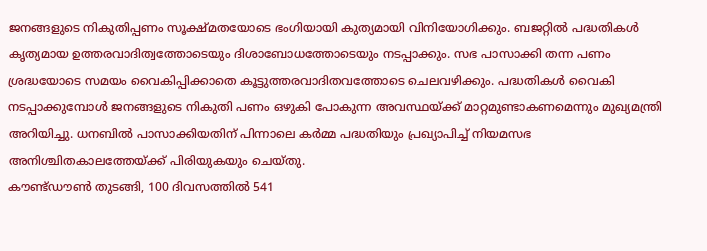ജനങ്ങളുടെ നികുതിപ്പണം സൂക്ഷ്മതയോടെ ഭംഗിയായി കുത്യമായി വിനിയോഗിക്കും. ബജറ്റിൽ പദ്ധതികൾ കൃത്യമായ ഉത്തരവാദിത്വത്തോടെയും ദിശാബോധത്തോടെയും നടപ്പാക്കും. സഭ പാസാക്കി തന്ന പണം ശ്രദ്ധയോടെ സമയം വൈകിപ്പിക്കാതെ കൂട്ടുത്തരവാദിതവത്തോടെ ചെലവഴിക്കും. പദ്ധതികൾ വൈകി നടപ്പാക്കുമ്പോൾ ജനങ്ങളുടെ നികുതി പണം ഒഴുകി പോകുന്ന അവസ്ഥയ്ക്ക് മാറ്റമുണ്ടാകണമെന്നും മുഖ്യമന്ത്രി അറിയിച്ചു. ധനബിൽ പാസാക്കിയതിന് പിന്നാലെ കർമ്മ പദ്ധതിയും പ്രഖ്യാപിച്ച് നിയമസഭ അനിശ്ചിതകാലത്തേയ്ക്ക് പിരിയുകയും ചെയ്തു.
കൗണ്ട്ഡൗൺ തുടങ്ങി, 100 ദിവസത്തിൽ 541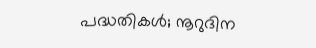പദ്ധതികൾ; നൂറുദിന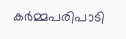കർമ്മപരിപാടി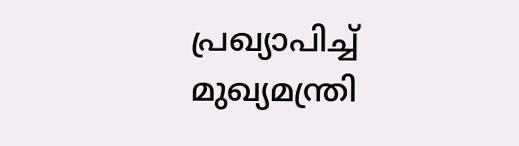പ്രഖ്യാപിച്ച് മുഖ്യമന്ത്രി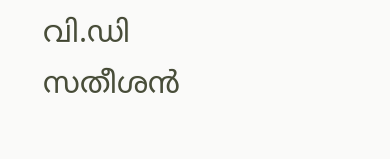വി.ഡി സതീശൻ